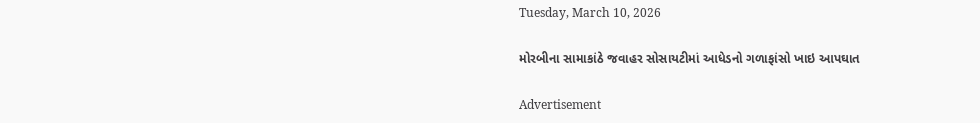Tuesday, March 10, 2026

મોરબીના સામાકાંઠે જવાહર સોસાયટીમાં આધેડનો ગળાફાંસો ખાઇ આપઘાત

Advertisement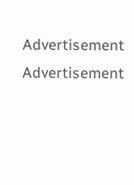Advertisement
Advertisement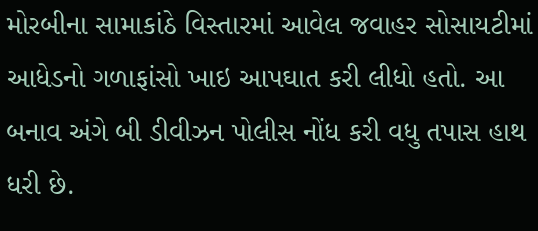મોરબીના સામાકાંઠે વિસ્તારમાં આવેલ જવાહર સોસાયટીમાં આધેડનો ગળાફાંસો ખાઇ આપઘાત કરી લીધો હતો. આ બનાવ અંગે બી ડીવીઝન પોલીસ નોંધ કરી વધુ તપાસ હાથ ધરી છે.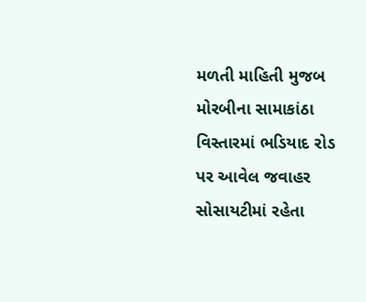મળતી માહિતી મુજબ મોરબીના સામાકાંઠા વિસ્તારમાં ભડિયાદ રોડ પર આવેલ જવાહર સોસાયટીમાં રહેતા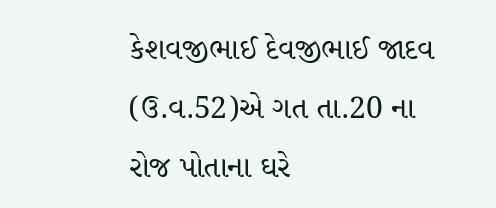કેશવજીભાઈ દેવજીભાઈ જાદવ (ઉ.વ.52)એ ગત તા.20 ના રોજ પોતાના ઘરે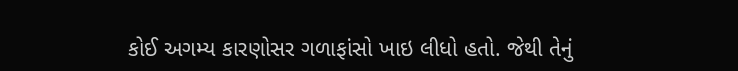કોઈ અગમ્ય કારણોસર ગળાફાંસો ખાઇ લીધો હતો. જેથી તેનું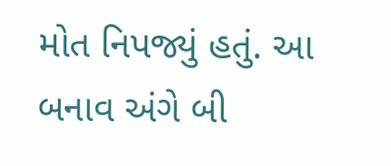મોત નિપજ્યું હતું. આ બનાવ અંગે બી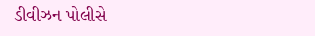ડીવીઝન પોલીસે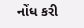નોંધ કરી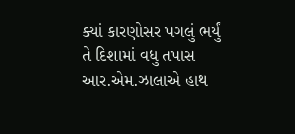ક્યાં કારણોસર પગલું ભર્યું તે દિશામાં વધુ તપાસ આર.એમ.ઝાલાએ હાથ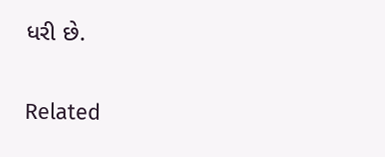ધરી છે.

Related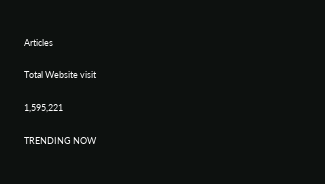Articles

Total Website visit

1,595,221

TRENDING NOW